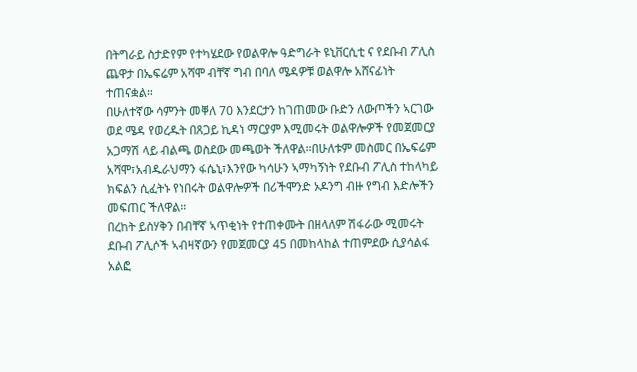በትግራይ ስታድየም የተካሄደው የወልዋሎ ዓድግራት ዩኒቨርሲቲ ና የደቡብ ፖሊስ ጨዋታ በኤፍሬም አሻሞ ብቸኛ ግብ በባለ ሜዳዎቹ ወልዋሎ አሸናፊነት ተጠናቋል።
በሁለተኛው ሳምንት መቐለ 70 እንደርታን ከገጠመው ቡድን ለውጦችን ኣርገው ወደ ሜዳ የወረዱት በጸጋይ ኪዳነ ማርያም እሚመሩት ወልዋሎዎች የመጀመርያ አጋማሽ ላይ ብልጫ ወስደው መጫወት ችለዋል።በሁለቱም መስመር በኤፍሬም አሻሞ፣አብዱራህማን ፋሴኒ፣እንየው ካሳሁን ኣማካኝነት የደቡብ ፖሊስ ተከላካይ ክፍልን ሲፈትኑ የነበሩት ወልዋሎዎች በሪችሞንድ ኦዶንግ ብዙ የግብ እድሎችን መፍጠር ችለዋል።
በረከት ይስሃቅን በብቸኛ ኣጥቂነት የተጠቀሙት በዘላለም ሽፋራው ሚመሩት ደቡብ ፖሊሶች ኣብዛኛውን የመጀመርያ 45 በመከላከል ተጠምደው ሲያሳልፋ አልፎ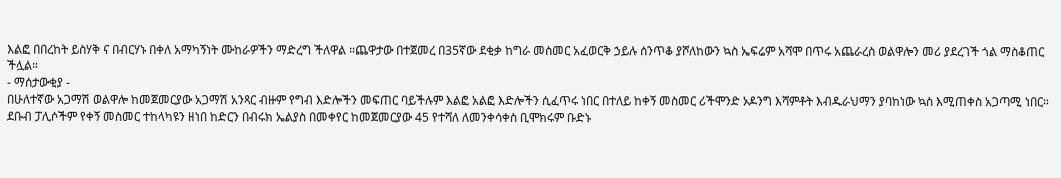እልፎ በበረከት ይስሃቅ ና በብርሃኑ በቀለ አማካኝነት ሙከራዎችን ማድረግ ችለዋል ።ጨዋታው በተጀመረ በ35ኛው ደቂቃ ከግራ መስመር አፈወርቅ ኃይሉ ሰንጥቆ ያሾለከውን ኳስ ኤፍሬም አሻሞ በጥሩ አጨራረስ ወልዋሎን መሪ ያደረገች ጎል ማስቆጠር ችሏል።
- ማሰታውቂያ -
በሁለተኛው አጋማሽ ወልዋሎ ከመጀመርያው አጋማሽ አንጻር ብዙም የግብ እድሎችን መፍጠር ባይችሉም እልፎ አልፎ እድሎችን ሲፈጥሩ ነበር በተለይ ከቀኝ መስመር ሪችሞንድ ኦዶንግ እሻምቶት እብዱራህማን ያባከነው ኳስ እሚጠቀስ አጋጣሚ ነበር። ደቡብ ፓሊሶችም የቀኝ መስመር ተከላካዩን ዘነበ ከድርን በብሩክ ኤልያስ በመቀየር ከመጀመርያው 45 የተሻለ ለመንቀሳቀስ ቢሞክሩም ቡድኑ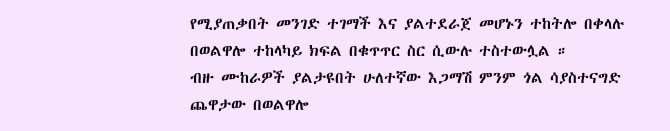የሚያጠቃበት መንገድ ተገማች እና ያልተደራጀ መሆኑን ተከትሎ በቀላሉ በወልዋሎ ተከላካይ ክፍል በቁጥጥር ስር ሲውሉ ተስተውሏል ።
ብዙ ሙከራዎች ያልታዩበት ሁለተኛው እጋማሽ ምንም ጎል ሳያስተናግድ ጨዋታው በወልዋሎ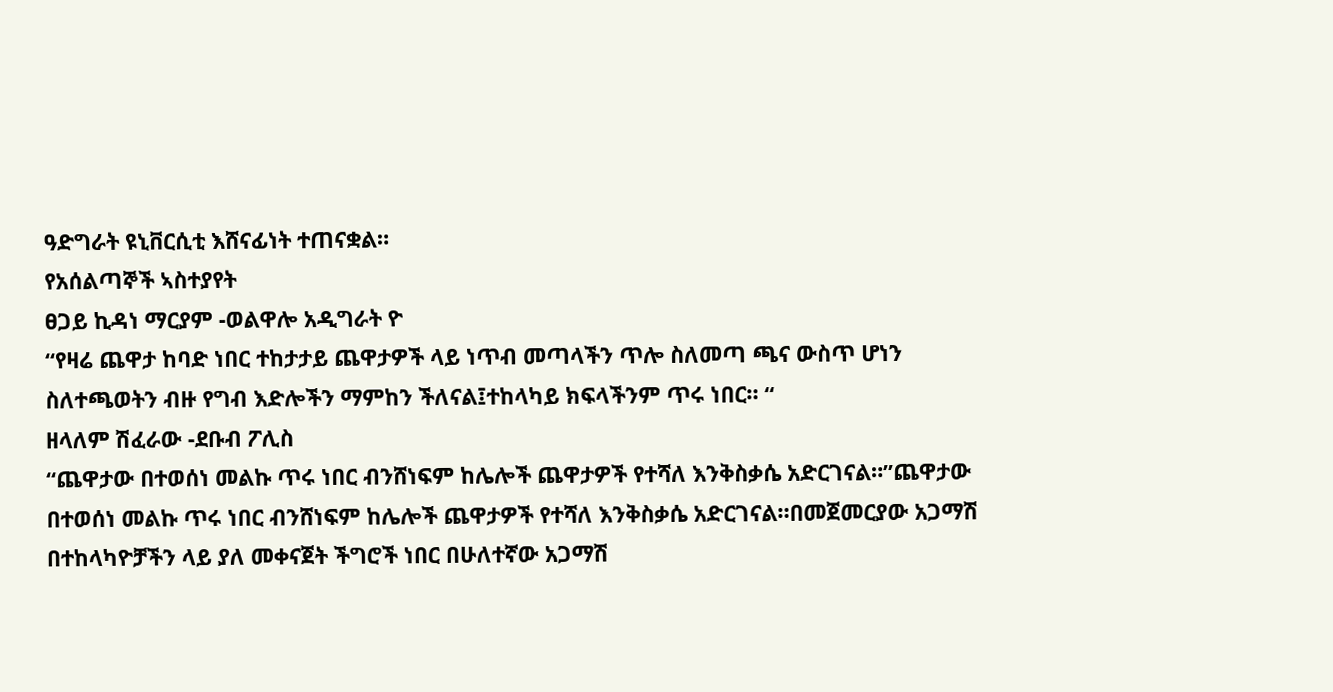ዓድግራት ዩኒቨርሲቲ እሸናፊነት ተጠናቋል።
የአሰልጣኞች ኣስተያየት
ፀጋይ ኪዳነ ማርያም -ወልዋሎ አዲግራት ዮ
“የዛሬ ጨዋታ ከባድ ነበር ተከታታይ ጨዋታዎች ላይ ነጥብ መጣላችን ጥሎ ስለመጣ ጫና ውስጥ ሆነን ስለተጫወትን ብዙ የግብ እድሎችን ማምከን ችለናል፤ተከላካይ ክፍላችንም ጥሩ ነበር። “
ዘላለም ሽፈራው -ደቡብ ፖሊስ
“ጨዋታው በተወሰነ መልኩ ጥሩ ነበር ብንሸነፍም ከሌሎች ጨዋታዎች የተሻለ እንቅስቃሴ አድርገናል።”ጨዋታው በተወሰነ መልኩ ጥሩ ነበር ብንሸነፍም ከሌሎች ጨዋታዎች የተሻለ እንቅስቃሴ አድርገናል።በመጀመርያው አጋማሽ በተከላካዮቻችን ላይ ያለ መቀናጀት ችግሮች ነበር በሁለተኛው አጋማሽ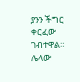ያንን ችግር ቀርፈው ገብተዋል። ሌላው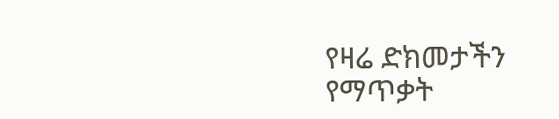የዛሬ ድክመታችን የማጥቃት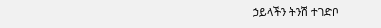ኃይላችን ትንሽ ተገድቦ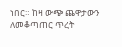ነበር። ከዛ ውጭ ጨዋታውን ለመቆጣጠር ጥረት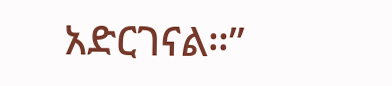አድርገናል።”